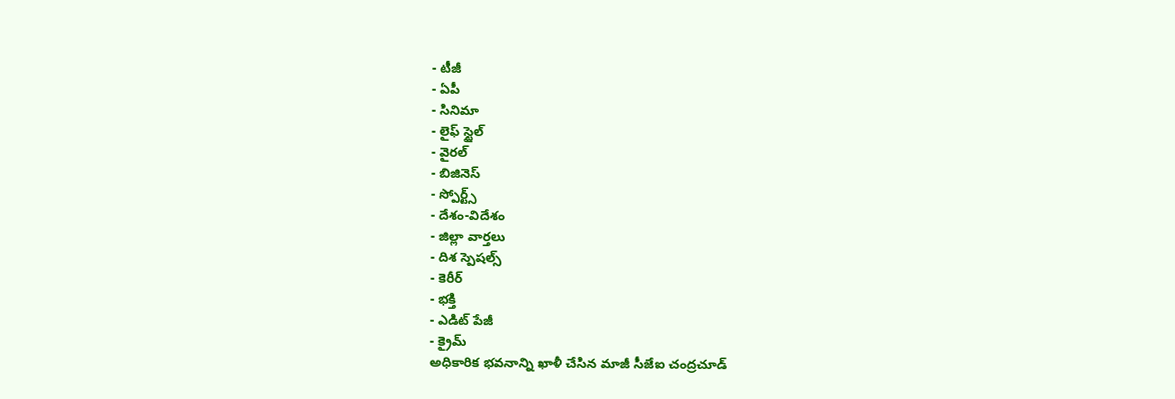- టీజీ
- ఏపీ
- సినిమా
- లైఫ్ స్టైల్
- వైరల్
- బిజినెస్
- స్పోర్ట్స్
- దేశం-విదేశం
- జిల్లా వార్తలు
- దిశ స్పెషల్స్
- కెరీర్
- భక్తి
- ఎడిట్ పేజీ
- క్రైమ్
అధికారిక భవనాన్ని ఖాళీ చేసిన మాజీ సీజేఐ చంద్రచూడ్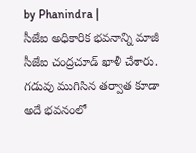by Phanindra |
సీజేఐ అధికారిక భవనాన్ని మాజీ సీజేఐ చంద్రచూడ్ ఖాళీ చేశారు. గడువు ముగిసిన తర్వాత కూడా అదే భవనంలో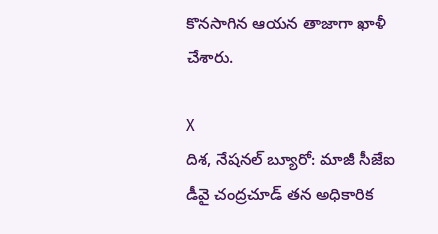కొనసాగిన ఆయన తాజాగా ఖాళీ చేశారు.

X
దిశ, నేషనల్ బ్యూరో: మాజీ సీజేఐ డీవై చంద్రచూడ్ తన అధికారిక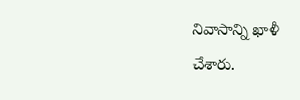నివాసాన్ని ఖాళీ చేశారు.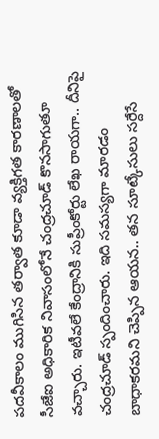పదవీకాలం ముగిసిన తర్వాత కూడా వ్యక్తిగత కారణాలతో సీజేఐ అధికారిక నివాసంలోనే చంద్రచూడ్ కొనసాగుతూ వచ్చారు. ఇటీవలే కేంద్రానికి సుప్రీంకోర్టు లేఖ రాయగా.. దీనిపై చంద్రచూడ్ స్పందించారు. ఇది సమస్యగా మారడం బాధాకరమని చెప్పిన ఆయన.. తన సూట్కేసులు సర్దేసే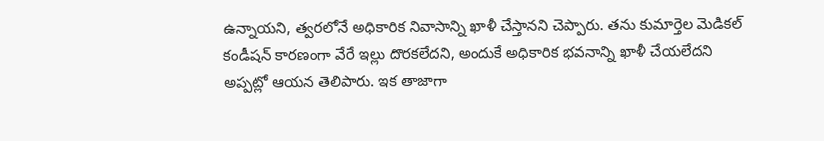ఉన్నాయని, త్వరలోనే అధికారిక నివాసాన్ని ఖాళీ చేస్తానని చెప్పారు. తను కుమార్తెల మెడికల్ కండీషన్ కారణంగా వేరే ఇల్లు దొరకలేదని, అందుకే అధికారిక భవనాన్ని ఖాళీ చేయలేదని అప్పట్లో ఆయన తెలిపారు. ఇక తాజాగా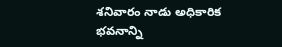శనివారం నాడు అధికారిక భవనాన్ని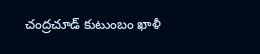చంద్రచూడ్ కుటుంబం ఖాళీ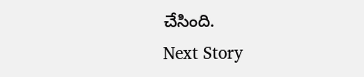చేసింది.
Next Story